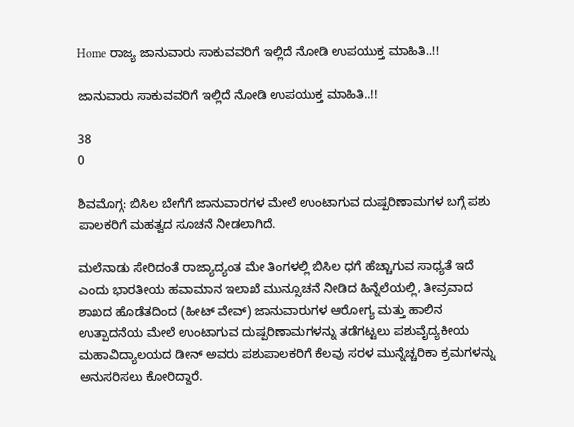Home ರಾಜ್ಯ ಜಾನುವಾರು ಸಾಕುವವರಿಗೆ ಇಲ್ಲಿದೆ ನೋಡಿ ಉಪಯುಕ್ತ ಮಾಹಿತಿ..!!

ಜಾನುವಾರು ಸಾಕುವವರಿಗೆ ಇಲ್ಲಿದೆ ನೋಡಿ ಉಪಯುಕ್ತ ಮಾಹಿತಿ..!!

38
0

ಶಿವಮೊಗ್ಗ: ಬಿಸಿಲ ಬೇಗೆಗೆ ಜಾನುವಾರಗಳ ಮೇಲೆ ಉಂಟಾಗುವ ದುಷ್ಪರಿಣಾಮಗಳ ಬಗ್ಗೆ ಪಶು ಪಾಲಕರಿಗೆ ಮಹತ್ವದ ಸೂಚನೆ ನೀಡಲಾಗಿದೆ.

ಮಲೆನಾಡು ಸೇರಿದಂತೆ ರಾಜ್ಯಾದ್ಯಂತ ಮೇ ತಿಂಗಳಲ್ಲಿ ಬಿಸಿಲ ಧಗೆ ಹೆಚ್ಚಾಗುವ ಸಾಧ್ಯತೆ ಇದೆ ಎಂದು ಭಾರತೀಯ ಹವಾಮಾನ ಇಲಾಖೆ ಮುನ್ಸೂಚನೆ ನೀಡಿದ ಹಿನ್ನೆಲೆಯಲ್ಲಿ, ತೀವ್ರವಾದ ಶಾಖದ ಹೊಡೆತದಿಂದ (ಹೀಟ್ ವೇವ್) ಜಾನುವಾರುಗಳ ಆರೋಗ್ಯ ಮತ್ತು ಹಾಲಿನ ಉತ್ಪಾದನೆಯ ಮೇಲೆ ಉಂಟಾಗುವ ದುಷ್ಪರಿಣಾಮಗಳನ್ನು ತಡೆಗಟ್ಟಲು ಪಶುವೈದ್ಯಕೀಯ ಮಹಾವಿದ್ಯಾಲಯದ ಡೀನ್ ಅವರು ಪಶುಪಾಲಕರಿಗೆ ಕೆಲವು ಸರಳ ಮುನ್ನೆಚ್ಚರಿಕಾ ಕ್ರಮಗಳನ್ನು ಅನುಸರಿಸಲು ಕೋರಿದ್ದಾರೆ.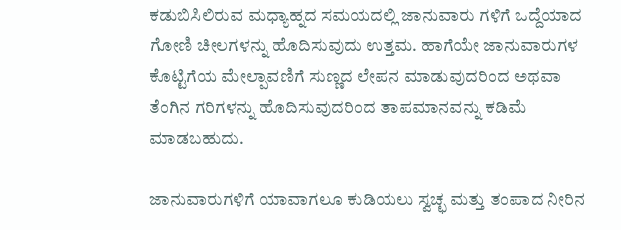ಕಡುಬಿಸಿಲಿರುವ ಮಧ್ಯಾಹ್ನದ ಸಮಯದಲ್ಲಿ ಜಾನುವಾರು ಗಳಿಗೆ ಒದ್ದೆಯಾದ ಗೋಣಿ ಚೀಲಗಳನ್ನು ಹೊದಿಸುವುದು ಉತ್ತಮ. ಹಾಗೆಯೇ ಜಾನುವಾರುಗಳ ಕೊಟ್ಟಿಗೆಯ ಮೇಲ್ಪಾವಣಿಗೆ ಸುಣ್ಣದ ಲೇಪನ ಮಾಡುವುದರಿಂದ ಅಥವಾ ತೆಂಗಿನ ಗರಿಗಳನ್ನು ಹೊದಿಸುವುದರಿಂದ ತಾಪಮಾನವನ್ನು ಕಡಿಮೆ ಮಾಡಬಹುದು.

ಜಾನುವಾರುಗಳಿಗೆ ಯಾವಾಗಲೂ ಕುಡಿಯಲು ಸ್ವಚ್ಛ ಮತ್ತು ತಂಪಾದ ನೀರಿನ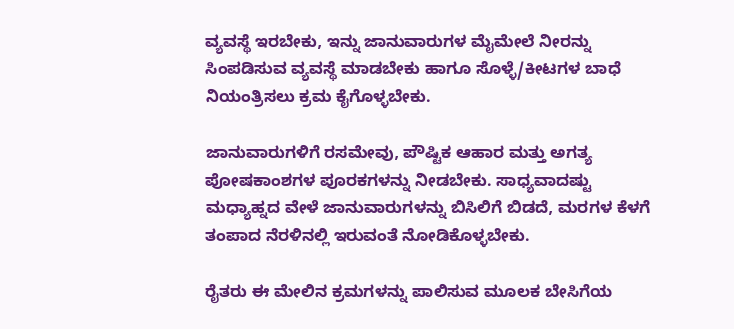ವ್ಯವಸ್ಥೆ ಇರಬೇಕು, ಇನ್ನು ಜಾನುವಾರುಗಳ ಮೈಮೇಲೆ ನೀರನ್ನು ಸಿಂಪಡಿಸುವ ವ್ಯವಸ್ಥೆ ಮಾಡಬೇಕು ಹಾಗೂ ಸೊಳ್ಳೆ/ಕೀಟಗಳ ಬಾಧೆ ನಿಯಂತ್ರಿಸಲು ಕ್ರಮ ಕೈಗೊಳ್ಳಬೇಕು.

ಜಾನುವಾರುಗಳಿಗೆ ರಸಮೇವು, ಪೌಷ್ಟಿಕ ಆಹಾರ ಮತ್ತು ಅಗತ್ಯ ಪೋಷಕಾಂಶಗಳ ಪೂರಕಗಳನ್ನು ನೀಡಬೇಕು. ಸಾಧ್ಯವಾದಷ್ಟು ಮಧ್ಯಾಹ್ನದ ವೇಳೆ ಜಾನುವಾರುಗಳನ್ನು ಬಿಸಿಲಿಗೆ ಬಿಡದೆ, ಮರಗಳ ಕೆಳಗೆ ತಂಪಾದ ನೆರಳಿನಲ್ಲಿ ಇರುವಂತೆ ನೋಡಿಕೊಳ್ಳಬೇಕು.

ರೈತರು ಈ ಮೇಲಿನ ಕ್ರಮಗಳನ್ನು ಪಾಲಿಸುವ ಮೂಲಕ ಬೇಸಿಗೆಯ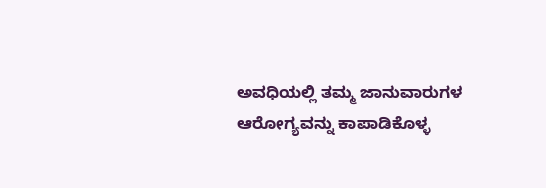ಅವಧಿಯಲ್ಲಿ ತಮ್ಮ ಜಾನುವಾರುಗಳ ಆರೋಗ್ಯವನ್ನು ಕಾಪಾಡಿಕೊಳ್ಳ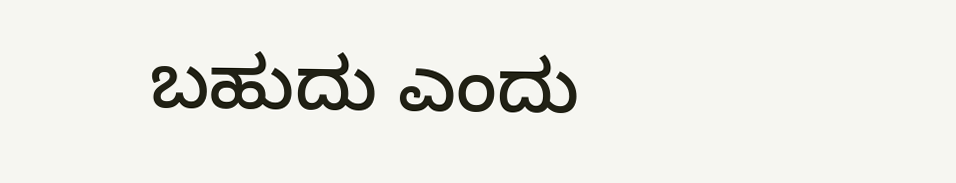ಬಹುದು ಎಂದು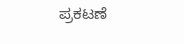ಪ್ರಕಟಣೆ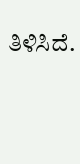ತಿಳಿಸಿದೆ.